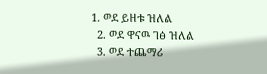1. ወደ ይዘቱ ዝለል
  2. ወደ ዋናዉ ገፅ ዝለል
  3. ወደ ተጨማሪ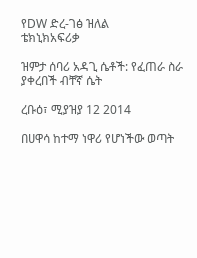የDW ድረ-ገፅ ዝለል
ቴክኒክአፍሪቃ

ዝምታ ሰባሪ አዳጊ ሴቶች: የፈጠራ ስራ ያቀረበች ብቸኛ ሴት

ረቡዕ፣ ሚያዝያ 12 2014

በሀዋሳ ከተማ ነዋሪ የሆነችው ወጣት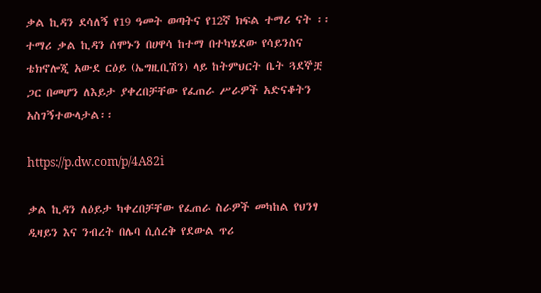ቃል ኪዳን ደሳለኝ የ19 ዓመት ወጣትና የ12ኛ ክፍል ተማሪ ናት ፡፡ ተማሪ ቃል ኪዳን ሰሞኑን በሀዋሳ ከተማ በተካሄደው የሳይንስና ቴክኖሎጂ አውደ ርዕይ (ኤግዚቢሽን) ላይ ከትምህርት ቤት ጓደኞቿ ጋር በመሆን ለእይታ ያቀረበቻቸው የፈጠራ ሥራዎች አድናቆትን አስገኝተውላታል፡፡

https://p.dw.com/p/4A82i

ቃል ኪዳን ለዕይታ ካቀረበቻቸው የፈጠራ ስራዎች መካከል የህንፃ ዲዛይን እና ንብረት በሌባ ሲሰረቅ የደውል ጥሪ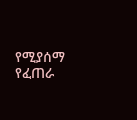የሚያሰማ የፈጠራ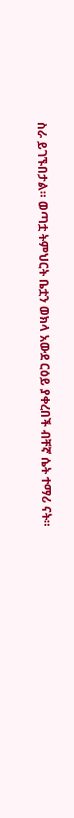ስራ ይገኙበታል። ወጣቷ ትምህርት ቤቷን ወክላ አውደ ርዕይ ያቀረበች ብቸኛ ሴት ተማሪ ናት።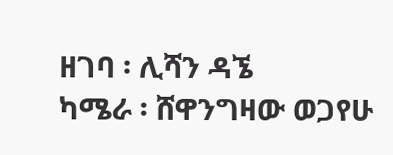ዘገባ ፡ ሊሻን ዳኜ
ካሜራ ፡ ሸዋንግዛው ወጋየሁ